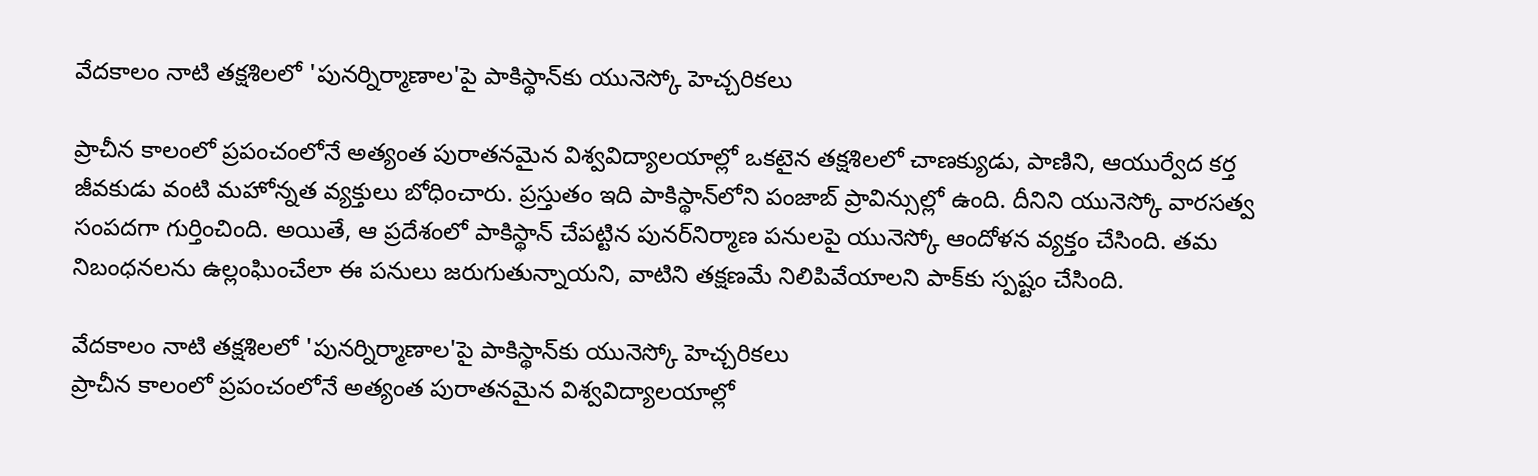వేదకాలం నాటి తక్షశిలలో 'పునర్నిర్మాణాల'పై పాకిస్థాన్‌కు యునెస్కో హెచ్చరికలు

ప్రాచీన కాలంలో ప్రపంచంలోనే అత్యంత పురాతనమైన విశ్వవిద్యాలయాల్లో ఒకటైన తక్షశిలలో చాణక్యుడు, పాణిని, ఆయుర్వేద కర్త జీవకుడు వంటి మహోన్నత వ్యక్తులు బోధించారు. ప్రస్తుతం ఇది పాకిస్థాన్‌లోని పంజాబ్ ప్రావిన్సుల్లో ఉంది. దీనిని యునెస్కో వారసత్వ సంపదగా గుర్తించింది. అయితే, ఆ ప్రదేశంలో పాకిస్థాన్ చేపట్టిన పునర్‌నిర్మాణ పనులపై యునెస్కో ఆందోళన వ్యక్తం చేసింది. తమ నిబంధనలను ఉల్లంఘించేలా ఈ పనులు జరుగుతున్నాయని, వాటిని తక్షణమే నిలిపివేయాలని పాక్‌కు స్పష్టం చేసింది.

వేదకాలం నాటి తక్షశిలలో 'పునర్నిర్మాణాల'పై పాకిస్థాన్‌కు యునెస్కో హెచ్చరికలు
ప్రాచీన కాలంలో ప్రపంచంలోనే అత్యంత పురాతనమైన విశ్వవిద్యాలయాల్లో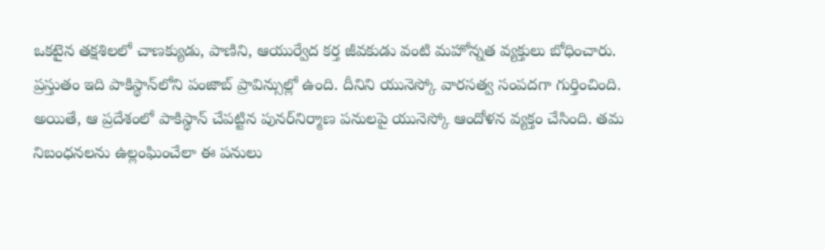ఒకటైన తక్షశిలలో చాణక్యుడు, పాణిని, ఆయుర్వేద కర్త జీవకుడు వంటి మహోన్నత వ్యక్తులు బోధించారు. ప్రస్తుతం ఇది పాకిస్థాన్‌లోని పంజాబ్ ప్రావిన్సుల్లో ఉంది. దీనిని యునెస్కో వారసత్వ సంపదగా గుర్తించింది. అయితే, ఆ ప్రదేశంలో పాకిస్థాన్ చేపట్టిన పునర్‌నిర్మాణ పనులపై యునెస్కో ఆందోళన వ్యక్తం చేసింది. తమ నిబంధనలను ఉల్లంఘించేలా ఈ పనులు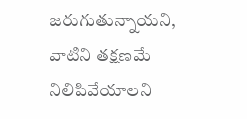జరుగుతున్నాయని, వాటిని తక్షణమే నిలిపివేయాలని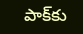పాక్‌కు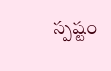స్పష్టం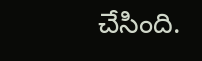చేసింది.